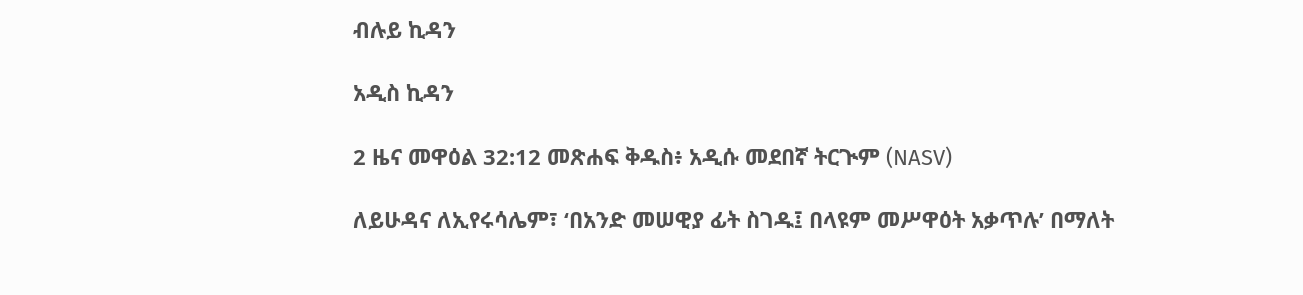ብሉይ ኪዳን

አዲስ ኪዳን

2 ዜና መዋዕል 32:12 መጽሐፍ ቅዱስ፥ አዲሱ መደበኛ ትርጒም (NASV)

ለይሁዳና ለኢየሩሳሌም፣ ‘በአንድ መሠዊያ ፊት ስገዱ፤ በላዩም መሥዋዕት አቃጥሉ’ በማለት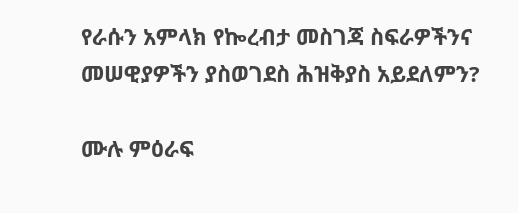የራሱን አምላክ የኰረብታ መስገጃ ስፍራዎችንና መሠዊያዎችን ያስወገደስ ሕዝቅያስ አይደለምን?

ሙሉ ምዕራፍ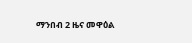ማንበብ 2 ዜና መዋዕል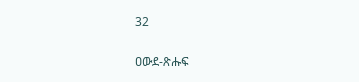32

ዐውደ-ጽሑፍ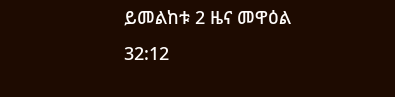ይመልከቱ 2 ዜና መዋዕል 32:12